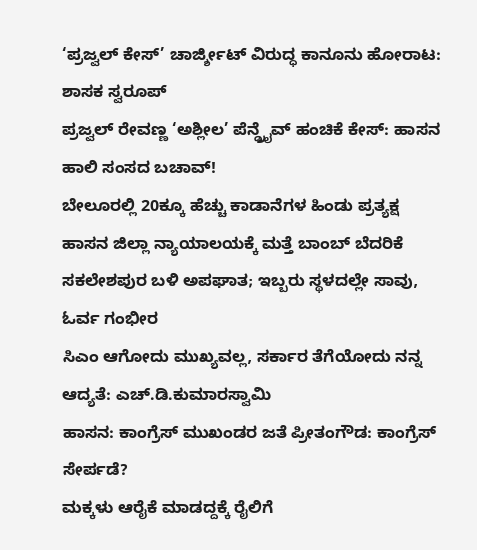‘ಪ್ರಜ್ವಲ್ ಕೇಸ್’ ಚಾರ್ಜ್ಶೀಟ್ ವಿರುದ್ಧ ಕಾನೂನು ಹೋರಾಟ: ಶಾಸಕ ಸ್ವರೂಪ್
ಪ್ರಜ್ವಲ್ ರೇವಣ್ಣ ‘ಅಶ್ಲೀಲ’ ಪೆನ್ಡ್ರೈವ್ ಹಂಚಿಕೆ ಕೇಸ್: ಹಾಸನ ಹಾಲಿ ಸಂಸದ ಬಚಾವ್!
ಬೇಲೂರಲ್ಲಿ 20ಕ್ಕೂ ಹೆಚ್ಚು ಕಾಡಾನೆಗಳ ಹಿಂಡು ಪ್ರತ್ಯಕ್ಷ
ಹಾಸನ ಜಿಲ್ಲಾ ನ್ಯಾಯಾಲಯಕ್ಕೆ ಮತ್ತೆ ಬಾಂಬ್ ಬೆದರಿಕೆ
ಸಕಲೇಶಪುರ ಬಳಿ ಅಪಘಾತ; ಇಬ್ಬರು ಸ್ಥಳದಲ್ಲೇ ಸಾವು, ಓರ್ವ ಗಂಭೀರ
ಸಿಎಂ ಆಗೋದು ಮುಖ್ಯವಲ್ಲ, ಸರ್ಕಾರ ತೆಗೆಯೋದು ನನ್ನ ಆದ್ಯತೆ: ಎಚ್.ಡಿ.ಕುಮಾರಸ್ವಾಮಿ
ಹಾಸನ: ಕಾಂಗ್ರೆಸ್ ಮುಖಂಡರ ಜತೆ ಪ್ರೀತಂಗೌಡ: ಕಾಂಗ್ರೆಸ್ ಸೇರ್ಪಡೆ?
ಮಕ್ಕಳು ಆರೈಕೆ ಮಾಡದ್ದಕ್ಕೆ ರೈಲಿಗೆ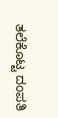ತಲೆಕೊಟ್ಟ ದಂಪತಿ